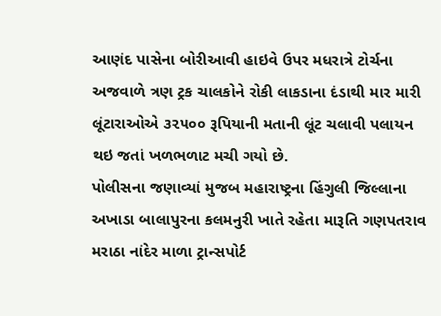આણંદ પાસેના બોરીઆવી હાઇવે ઉપર મધરાત્રે ટોર્ચના અજવાળે ત્રણ ટ્રક ચાલકોને રોકી લાકડાના દંડાથી માર મારી લૂંટારાઓએ ૩૨૫૦૦ રૂપિયાની મતાની લૂંટ ચલાવી પલાયન થઇ જતાં ખળભળાટ મચી ગયો છે.
પોલીસના જણાવ્યાં મુજબ મહારાષ્ટ્રના હિંગુલી જિલ્લાના અખાડા બાલાપુરના કલમનુરી ખાતે રહેતા મારૂતિ ગણપતરાવ મરાઠા નાંદેર માળા ટ્રાન્સપોર્ટ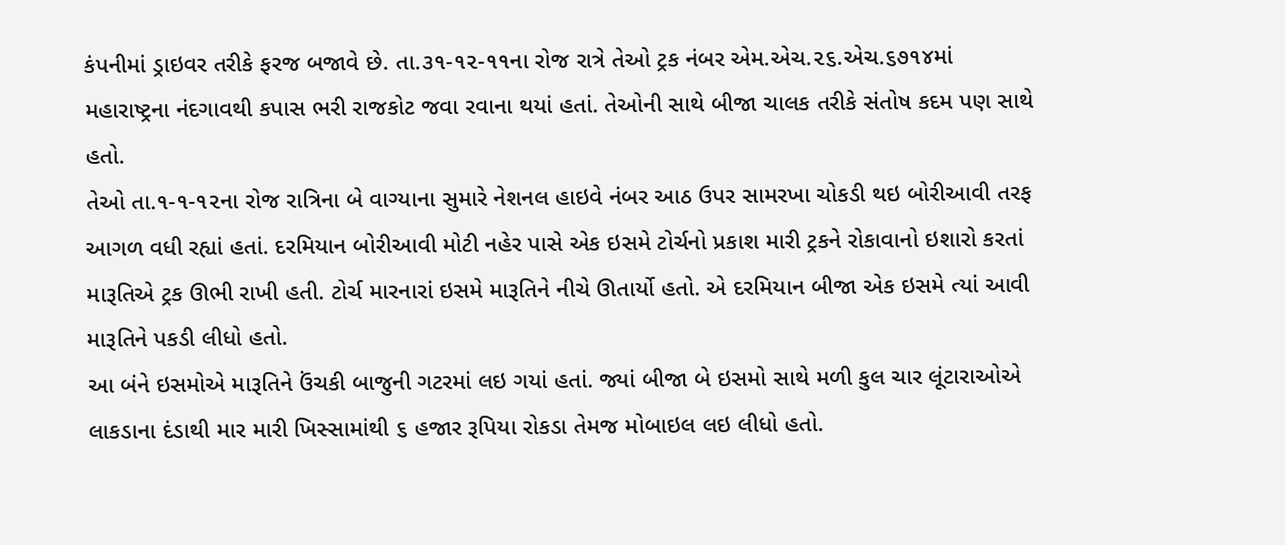કંપનીમાં ડ્રાઇવર તરીકે ફરજ બજાવે છે. તા.૩૧-૧૨-૧૧ના રોજ રાત્રે તેઓ ટ્રક નંબર એમ.એચ.૨૬.એચ.૬૭૧૪માં મહારાષ્ટ્રના નંદગાવથી કપાસ ભરી રાજકોટ જવા રવાના થયાં હતાં. તેઓની સાથે બીજા ચાલક તરીકે સંતોષ કદમ પણ સાથે હતો.
તેઓ તા.૧-૧-૧૨ના રોજ રાત્રિના બે વાગ્યાના સુમારે નેશનલ હાઇવે નંબર આઠ ઉપર સામરખા ચોકડી થઇ બોરીઆવી તરફ આગળ વધી રહ્યાં હતાં. દરમિયાન બોરીઆવી મોટી નહેર પાસે એક ઇસમે ટોર્ચનો પ્રકાશ મારી ટ્રકને રોકાવાનો ઇશારો કરતાં મારૂતિએ ટ્રક ઊભી રાખી હતી. ટોર્ચ મારનારાં ઇસમે મારૂતિને નીચે ઊતાર્યો હતો. એ દરમિયાન બીજા એક ઇસમે ત્યાં આવી મારૂતિને પકડી લીધો હતો.
આ બંને ઇસમોએ મારૂતિને ઉંચકી બાજુની ગટરમાં લઇ ગયાં હતાં. જ્યાં બીજા બે ઇસમો સાથે મળી કુલ ચાર લૂંટારાઓએ લાકડાના દંડાથી માર મારી ખિસ્સામાંથી ૬ હજાર રૂપિયા રોકડા તેમજ મોબાઇલ લઇ લીધો હતો.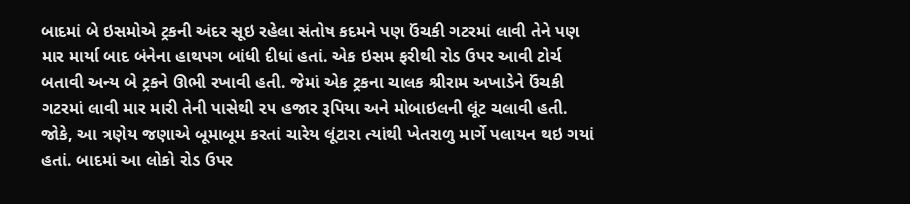બાદમાં બે ઇસમોએ ટ્રકની અંદર સૂઇ રહેલા સંતોષ કદમને પણ ઉંચકી ગટરમાં લાવી તેને પણ માર માર્યા બાદ બંનેના હાથપગ બાંધી દીધાં હતાં. એક ઇસમ ફરીથી રોડ ઉપર આવી ટોર્ચ બતાવી અન્ય બે ટ્રકને ઊભી રખાવી હતી. જેમાં એક ટ્રકના ચાલક શ્રીરામ અખાડેને ઉંચકી ગટરમાં લાવી માર મારી તેની પાસેથી ૨૫ હજાર રૂપિયા અને મોબાઇલની લૂંટ ચલાવી હતી.
જોકે, આ ત્રણેય જણાએ બૂમાબૂમ કરતાં ચારેય લૂંટારા ત્યાંથી ખેતરાળુ માર્ગે પલાયન થઇ ગયાં હતાં. બાદમાં આ લોકો રોડ ઉપર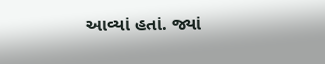આવ્યાં હતાં. જ્યાં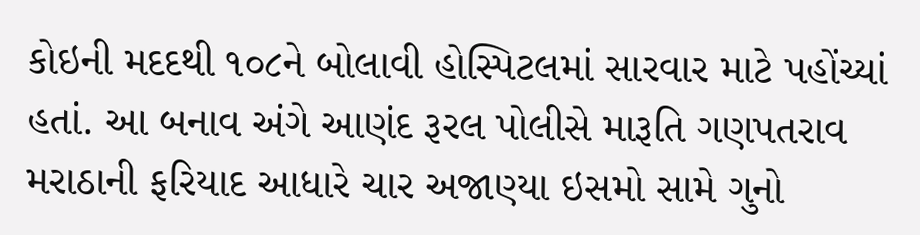કોઇની મદદથી ૧૦૮ને બોલાવી હોસ્પિટલમાં સારવાર માટે પહોંચ્યાં હતાં. આ બનાવ અંગે આણંદ રૂરલ પોલીસે મારૂતિ ગણપતરાવ મરાઠાની ફરિયાદ આધારે ચાર અજાણ્યા ઇસમો સામે ગુનો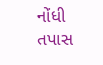નોંધી તપાસ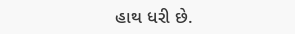હાથ ધરી છે.